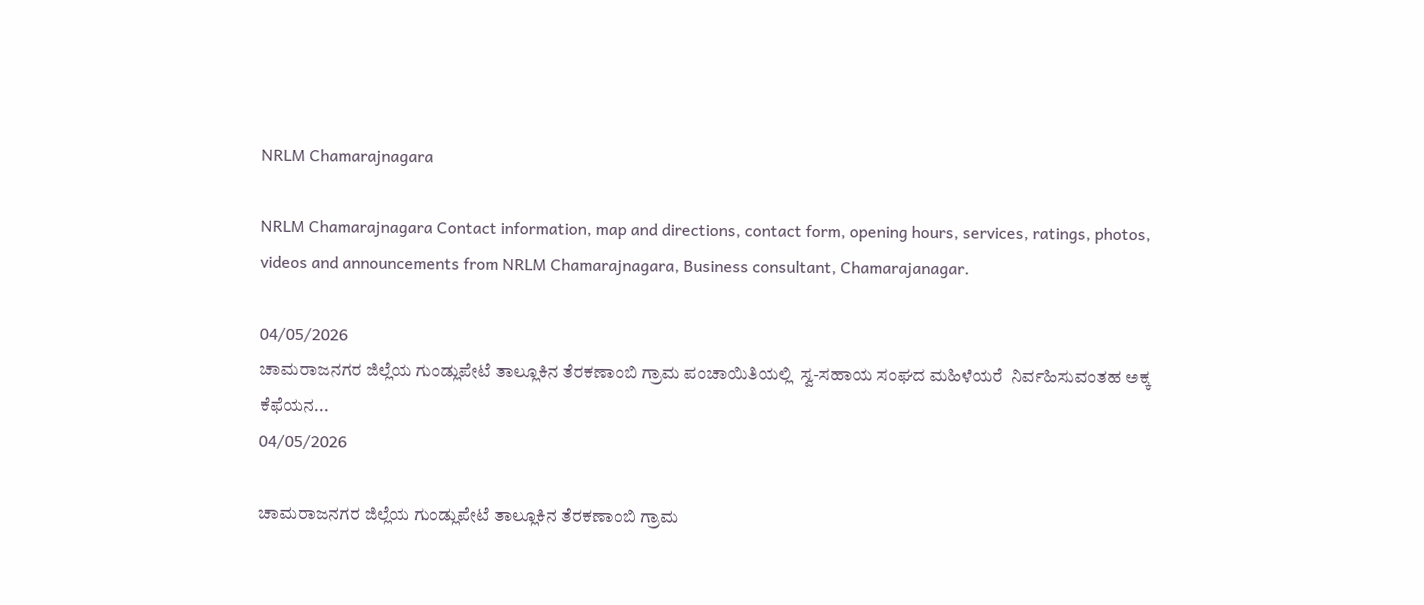NRLM Chamarajnagara

NRLM Chamarajnagara Contact information, map and directions, contact form, opening hours, services, ratings, photos, videos and announcements from NRLM Chamarajnagara, Business consultant, Chamarajanagar.

04/05/2026
ಚಾಮರಾಜನಗರ ಜಿಲ್ಲೆಯ ಗುಂಡ್ಲುಪೇಟೆ ತಾಲ್ಲೂಕಿನ ತೆರಕಣಾಂಬಿ ಗ್ರಾಮ ಪಂಚಾಯಿತಿಯಲ್ಲಿ  ಸ್ವ-ಸಹಾಯ ಸಂಘದ ಮಹಿಳೆಯರೆ  ನಿರ್ವಹಿಸುವಂತಹ ಅಕ್ಕ ಕೆಫೆಯನ...
04/05/2026

ಚಾಮರಾಜನಗರ ಜಿಲ್ಲೆಯ ಗುಂಡ್ಲುಪೇಟೆ ತಾಲ್ಲೂಕಿನ ತೆರಕಣಾಂಬಿ ಗ್ರಾಮ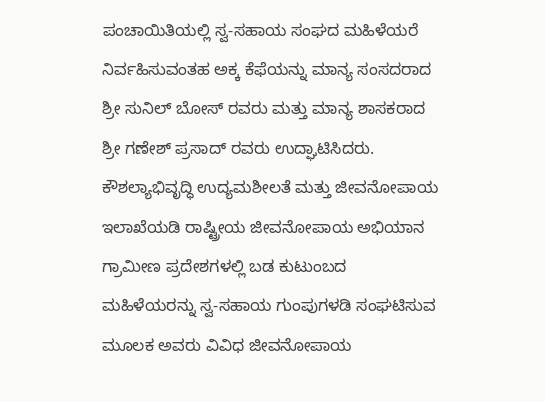ಪಂಚಾಯಿತಿಯಲ್ಲಿ ಸ್ವ-ಸಹಾಯ ಸಂಘದ ಮಹಿಳೆಯರೆ ನಿರ್ವಹಿಸುವಂತಹ ಅಕ್ಕ ಕೆಫೆಯನ್ನು ಮಾನ್ಯ ಸಂಸದರಾದ ಶ್ರೀ ಸುನಿಲ್ ಬೋಸ್ ರವರು ಮತ್ತು ಮಾನ್ಯ ಶಾಸಕರಾದ ಶ್ರೀ ಗಣೇಶ್ ಪ್ರಸಾದ್ ರವರು ಉದ್ಘಾಟಿಸಿದರು.
ಕೌಶಲ್ಯಾಭಿವೃದ್ಧಿ ಉದ್ಯಮಶೀಲತೆ ಮತ್ತು ಜೀವನೋಪಾಯ ಇಲಾಖೆಯಡಿ ರಾಷ್ಟ್ರೀಯ ಜೀವನೋಪಾಯ ಅಭಿಯಾನ ಗ್ರಾಮೀಣ ಪ್ರದೇಶಗಳಲ್ಲಿ ಬಡ ಕುಟುಂಬದ ಮಹಿಳೆಯರನ್ನು ಸ್ವ-ಸಹಾಯ ಗುಂಪುಗಳಡಿ ಸಂಘಟಿಸುವ ಮೂಲಕ ಅವರು ವಿವಿಧ ಜೀವನೋಪಾಯ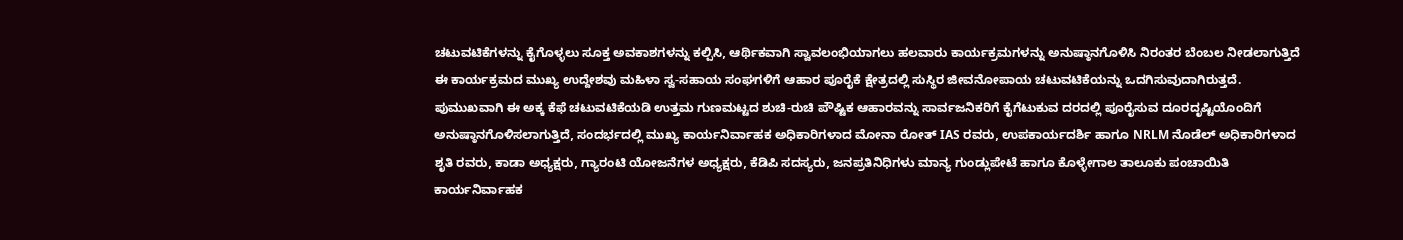ಚಟುವಟಿಕೆಗಳನ್ನು ಕೈಗೊಳ್ಳಲು ಸೂಕ್ತ ಅವಕಾಶಗಳನ್ನು ಕಲ್ಪಿಸಿ, ಆರ್ಥಿಕವಾಗಿ ಸ್ವಾವಲಂಭಿಯಾಗಲು ಹಲವಾರು ಕಾರ್ಯಕ್ರಮಗಳನ್ನು ಅನುಷ್ಠಾನಗೊಳಿಸಿ ನಿರಂತರ ಬೆಂಬಲ ನೀಡಲಾಗುತ್ತಿದೆ
ಈ ಕಾರ್ಯಕ್ರಮದ ಮುಖ್ಯ ಉದ್ದೇಶವು ಮಹಿಳಾ ಸ್ವ-ಸಹಾಯ ಸಂಘಗಳಿಗೆ ಆಹಾರ ಪೂರೈಕೆ ಕ್ಷೇತ್ರದಲ್ಲಿ ಸುಸ್ಥಿರ ಜೀವನೋಪಾಯ ಚಟುವಟಿಕೆಯನ್ನು ಒದಗಿಸುವುದಾಗಿರುತ್ತದೆ. ಪುಮುಖವಾಗಿ ಈ ಅಕ್ಕ ಕೆಫೆ ಚಟುವಟಿಕೆಯಡಿ ಉತ್ತಮ ಗುಣಮಟ್ಟದ ಶುಚಿ-ರುಚಿ ಪೌಷ್ಟಿಕ ಆಹಾರವನ್ನು ಸಾರ್ವಜನಿಕರಿಗೆ ಕೈಗೆಟುಕುವ ದರದಲ್ಲಿ ಪೂರೈಸುವ ದೂರದೃಷ್ಟಿಯೊಂದಿಗೆ ಅನುಷ್ಠಾನಗೊಳಿಸಲಾಗುತ್ತಿದೆ, ಸಂದರ್ಭದಲ್ಲಿ ಮುಖ್ಯ ಕಾರ್ಯನಿರ್ವಾಹಕ ಅಧಿಕಾರಿಗಳಾದ ಮೋನಾ ರೋತ್ IAS ರವರು, ಉಪಕಾರ್ಯದರ್ಶಿ ಹಾಗೂ NRLM ನೊಡೆಲ್ ಅಧಿಕಾರಿಗಳಾದ ಶೃತಿ ರವರು, ಕಾಡಾ ಅಧ್ಯಕ್ಷರು, ಗ್ಯಾರಂಟಿ ಯೋಜನೆಗಳ ಅಧ್ಯಕ್ಷರು, ಕೆಡಿಪಿ ಸದಸ್ಯರು, ಜನಪ್ರತಿನಿಧಿಗಳು ಮಾನ್ಯ ಗುಂಡ್ಲುಪೇಟೆ ಹಾಗೂ ಕೊಳ್ಳೇಗಾಲ ತಾಲೂಕು ಪಂಚಾಯಿತಿ ಕಾರ್ಯನಿರ್ವಾಹಕ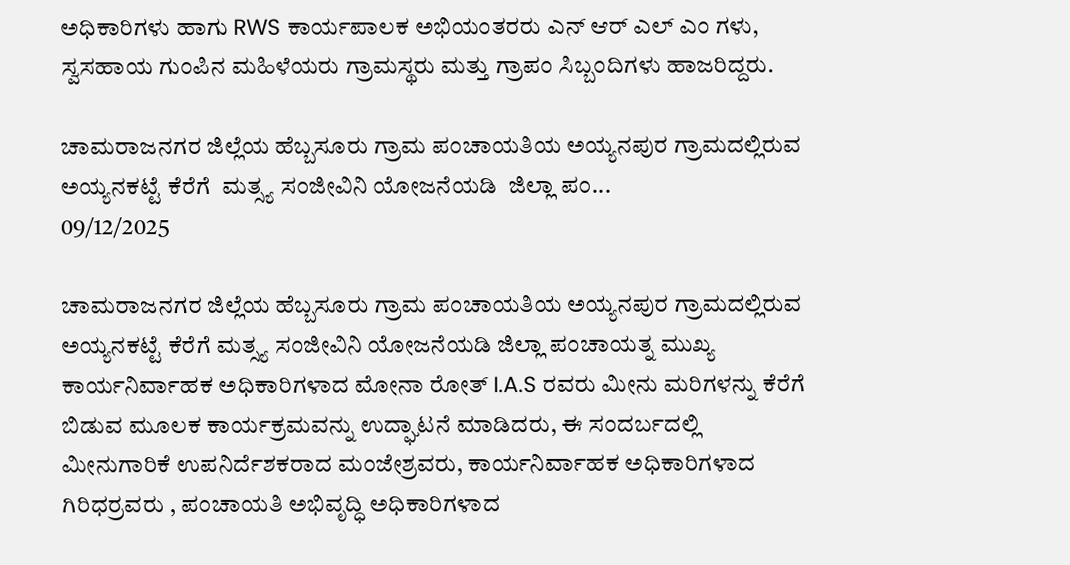ಅಧಿಕಾರಿಗಳು ಹಾಗು RWS ಕಾರ್ಯಪಾಲಕ ಅಭಿಯಂತರರು ಎನ್ ಆರ್ ಎಲ್ ಎಂ ಗಳು, ಸ್ವಸಹಾಯ ಗುಂಪಿನ ಮಹಿಳೆಯರು ಗ್ರಾಮಸ್ಥರು ಮತ್ತು ಗ್ರಾಪಂ ಸಿಬ್ಬಂದಿಗಳು ಹಾಜರಿದ್ದರು.

ಚಾಮರಾಜನಗರ ಜಿಲ್ಲೆಯ ಹೆಬ್ಬಸೂರು ಗ್ರಾಮ ಪಂಚಾಯತಿಯ ಅಯ್ಯನಪುರ ಗ್ರಾಮದಲ್ಲಿರುವ ಅಯ್ಯನಕಟ್ಟೆ ಕೆರೆಗೆ  ಮತ್ಸ್ಯ ಸಂಜೀವಿನಿ ಯೋಜನೆಯಡಿ  ಜಿಲ್ಲಾ ಪಂ...
09/12/2025

ಚಾಮರಾಜನಗರ ಜಿಲ್ಲೆಯ ಹೆಬ್ಬಸೂರು ಗ್ರಾಮ ಪಂಚಾಯತಿಯ ಅಯ್ಯನಪುರ ಗ್ರಾಮದಲ್ಲಿರುವ ಅಯ್ಯನಕಟ್ಟೆ ಕೆರೆಗೆ ಮತ್ಸ್ಯ ಸಂಜೀವಿನಿ ಯೋಜನೆಯಡಿ ಜಿಲ್ಲಾ ಪಂಚಾಯತ್ನ ಮುಖ್ಯ ಕಾರ್ಯನಿರ್ವಾಹಕ ಅಧಿಕಾರಿಗಳಾದ ಮೋನಾ ರೋತ್ I.A.S ರವರು ಮೀನು ಮರಿಗಳನ್ನು ಕೆರೆಗೆ ಬಿಡುವ ಮೂಲಕ ಕಾರ್ಯಕ್ರಮವನ್ನು ಉದ್ಘಾಟನೆ ಮಾಡಿದರು, ಈ ಸಂದರ್ಬದಲ್ಲಿ ಮೀನುಗಾರಿಕೆ ಉಪನಿರ್ದೆಶಕರಾದ ಮಂಜೇಶ್ರವರು, ಕಾರ್ಯನಿರ್ವಾಹಕ ಅಧಿಕಾರಿಗಳಾದ ಗಿರಿಧರ್ರವರು , ಪಂಚಾಯತಿ ಅಭಿವೃದ್ಧಿ ಅಧಿಕಾರಿಗಳಾದ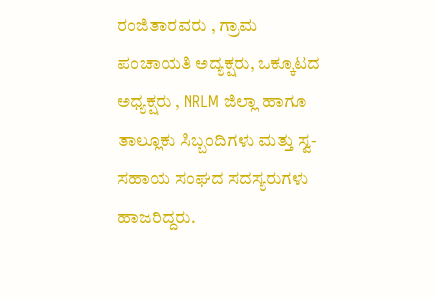ರಂಜಿತಾರವರು , ಗ್ರಾಮ ಪಂಚಾಯತಿ ಅದ್ಯಕ್ಷರು, ಒಕ್ಕೂಟದ ಅಧ್ಯಕ್ಷರು , NRLM ಜಿಲ್ಲಾ ಹಾಗೂ ತಾಲ್ಲೂಕು ಸಿಬ್ಬಂದಿಗಳು ಮತ್ತು ಸ್ವ-ಸಹಾಯ ಸಂಘದ ಸದಸ್ಯರುಗಳು ಹಾಜರಿದ್ದರು.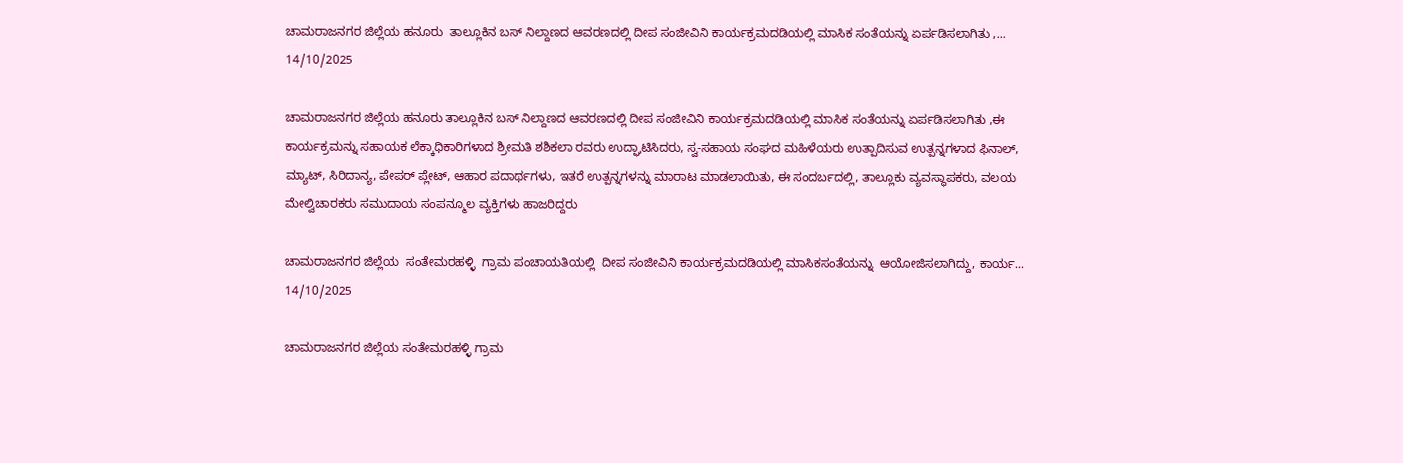ಚಾಮರಾಜನಗರ ಜಿಲ್ಲೆಯ ಹನೂರು  ತಾಲ್ಲೂಕಿನ ಬಸ್ ನಿಲ್ದಾಣದ ಆವರಣದಲ್ಲಿ ದೀಪ ಸಂಜೀವಿನಿ ಕಾರ್ಯಕ್ರಮದಡಿಯಲ್ಲಿ ಮಾಸಿಕ ಸಂತೆಯನ್ನು ಏರ್ಪಡಿಸಲಾಗಿತು ,...
14/10/2025

ಚಾಮರಾಜನಗರ ಜಿಲ್ಲೆಯ ಹನೂರು ತಾಲ್ಲೂಕಿನ ಬಸ್ ನಿಲ್ದಾಣದ ಆವರಣದಲ್ಲಿ ದೀಪ ಸಂಜೀವಿನಿ ಕಾರ್ಯಕ್ರಮದಡಿಯಲ್ಲಿ ಮಾಸಿಕ ಸಂತೆಯನ್ನು ಏರ್ಪಡಿಸಲಾಗಿತು ,ಈ ಕಾರ್ಯಕ್ರಮನ್ನು ಸಹಾಯಕ ಲೆಕ್ಕಾಧಿಕಾರಿಗಳಾದ ಶ್ರೀಮತಿ ಶಶಿಕಲಾ ರವರು ಉದ್ಘಾಟಿಸಿದರು, ಸ್ವ-ಸಹಾಯ ಸಂಘದ ಮಹಿಳೆಯರು ಉತ್ಪಾದಿಸುವ ಉತ್ಪನ್ನಗಳಾದ ಫಿನಾಲ್, ಮ್ಯಾಟ್, ಸಿರಿದಾನ್ಯ, ಪೇಪರ್ ಪ್ಲೇಟ್, ಆಹಾರ ಪದಾರ್ಥಗಳು, ಇತರೆ ಉತ್ಪನ್ನಗಳನ್ನು ಮಾರಾಟ ಮಾಡಲಾಯಿತು, ಈ ಸಂದರ್ಬದಲ್ಲಿ, ತಾಲ್ಲೂಕು ವ್ಯವಸ್ಥಾಪಕರು, ವಲಯ ಮೇಲ್ವಿಚಾರಕರು ಸಮುದಾಯ ಸಂಪನ್ಮೂಲ ವ್ಯಕ್ತಿಗಳು ಹಾಜರಿದ್ದರು

ಚಾಮರಾಜನಗರ ಜಿಲ್ಲೆಯ  ಸಂತೇಮರಹಳ್ಳಿ  ಗ್ರಾಮ ಪಂಚಾಯತಿಯಲ್ಲಿ  ದೀಪ ಸಂಜೀವಿನಿ ಕಾರ್ಯಕ್ರಮದಡಿಯಲ್ಲಿ ಮಾಸಿಕಸಂತೆಯನ್ನು  ಆಯೋಜಿಸಲಾಗಿದ್ದು, ಕಾರ್ಯ...
14/10/2025

ಚಾಮರಾಜನಗರ ಜಿಲ್ಲೆಯ ಸಂತೇಮರಹಳ್ಳಿ ಗ್ರಾಮ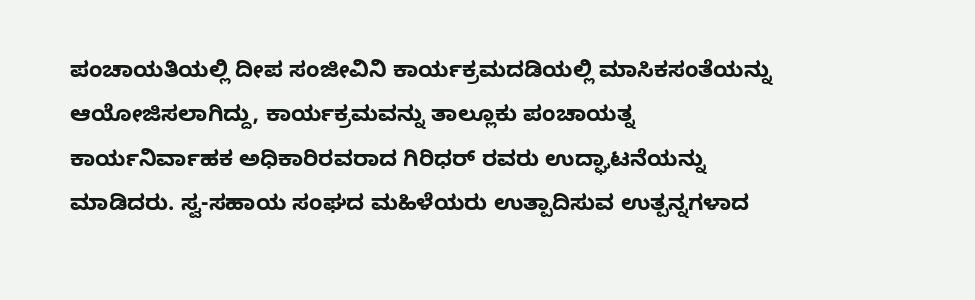ಪಂಚಾಯತಿಯಲ್ಲಿ ದೀಪ ಸಂಜೀವಿನಿ ಕಾರ್ಯಕ್ರಮದಡಿಯಲ್ಲಿ ಮಾಸಿಕಸಂತೆಯನ್ನು ಆಯೋಜಿಸಲಾಗಿದ್ದು, ಕಾರ್ಯಕ್ರಮವನ್ನು ತಾಲ್ಲೂಕು ಪಂಚಾಯತ್ನ ಕಾರ್ಯನಿರ್ವಾಹಕ ಅಧಿಕಾರಿರವರಾದ ಗಿರಿಧರ್ ರವರು ಉದ್ಘಾಟನೆಯನ್ನು ಮಾಡಿದರು. ಸ್ವ-ಸಹಾಯ ಸಂಘದ ಮಹಿಳೆಯರು ಉತ್ಪಾದಿಸುವ ಉತ್ಪನ್ನಗಳಾದ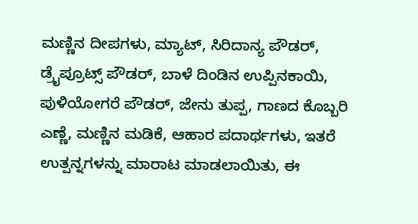ಮಣ್ಣಿನ ದೀಪಗಳು, ಮ್ಯಾಟ್, ಸಿರಿದಾನ್ಯ ಪೌಡರ್, ಡ್ರೈಪ್ರೂಟ್ಸ್ ಪೌಡರ್, ಬಾಳೆ ದಿಂಡಿನ ಉಪ್ಪಿನಕಾಯಿ, ಪುಳಿಯೋಗರೆ ಪೌಡರ್, ಜೇನು ತುಪ್ಪ, ಗಾಣದ ಕೊಬ್ಬರಿ ಎಣ್ಣೆ, ಮಣ್ಣಿನ ಮಡಿಕೆ, ಆಹಾರ ಪದಾರ್ಥಗಳು, ಇತರೆ ಉತ್ಪನ್ನಗಳನ್ನು ಮಾರಾಟ ಮಾಡಲಾಯಿತು, ಈ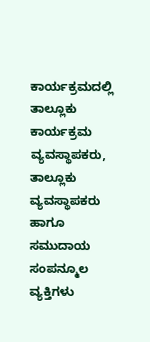ಕಾರ್ಯಕ್ರಮದಲ್ಲಿ ತಾಲ್ಲೂಕು ಕಾರ್ಯಕ್ರಮ ವ್ಯವಸ್ಥಾಪಕರು, ತಾಲ್ಲೂಕು ವ್ಯವಸ್ಥಾಪಕರು ಹಾಗೂ ಸಮುದಾಯ ಸಂಪನ್ಮೂಲ ವ್ಯಕ್ತಿಗಳು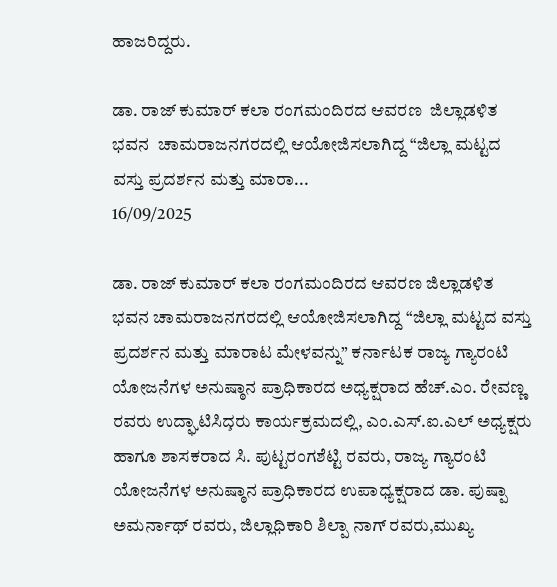ಹಾಜರಿದ್ದರು.

ಡಾ. ರಾಜ್ ಕುಮಾರ್ ಕಲಾ ರಂಗಮಂದಿರದ ಆವರಣ  ಜಿಲ್ಲಾಡಳಿತ ಭವನ  ಚಾಮರಾಜನಗರದಲ್ಲಿ ಆಯೋಜಿಸಲಾಗಿದ್ದ “ಜಿಲ್ಲಾ ಮಟ್ಟದ ವಸ್ತು ಪ್ರದರ್ಶನ ಮತ್ತು ಮಾರಾ...
16/09/2025

ಡಾ. ರಾಜ್ ಕುಮಾರ್ ಕಲಾ ರಂಗಮಂದಿರದ ಆವರಣ ಜಿಲ್ಲಾಡಳಿತ ಭವನ ಚಾಮರಾಜನಗರದಲ್ಲಿ ಆಯೋಜಿಸಲಾಗಿದ್ದ “ಜಿಲ್ಲಾ ಮಟ್ಟದ ವಸ್ತು ಪ್ರದರ್ಶನ ಮತ್ತು ಮಾರಾಟ ಮೇಳವನ್ನು” ಕರ್ನಾಟಕ ರಾಜ್ಯ ಗ್ಯಾರಂಟಿ ಯೋಜನೆಗಳ ಅನುಷ್ಠಾನ ಪ್ರಾಧಿಕಾರದ ಅಧ್ಯಕ್ಷರಾದ ಹೆಚ್.ಎಂ. ರೇವಣ್ಣ ರವರು ಉದ್ಘಾಟಿಸಿದ̧ರು ಕಾರ್ಯಕ್ರಮದಲ್ಲಿ, ಎಂ.ಎಸ್.ಐ.ಎಲ್ ಅಧ್ಯಕ್ಷರು ಹಾಗೂ ಶಾಸಕರಾದ ಸಿ. ಪುಟ್ಟರಂಗಶೆಟ್ಟಿ ರವರು, ರಾಜ್ಯ ಗ್ಯಾರಂಟಿ ಯೋಜನೆಗಳ ಅನುಷ್ಠಾನ ಪ್ರಾಧಿಕಾರದ ಉಪಾಧ್ಯಕ್ಷರಾದ ಡಾ. ಪುಷ್ಪಾ ಅಮರ್ನಾಥ್ ರವರು, ಜಿಲ್ಲಾಧಿಕಾರಿ ಶಿಲ್ಪಾ ನಾಗ್ ರವರು,ಮುಖ್ಯ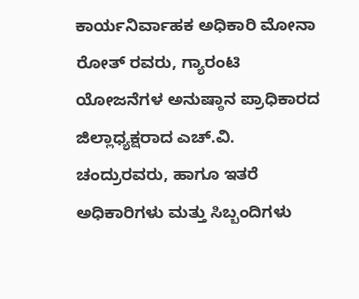ಕಾರ್ಯನಿರ್ವಾಹಕ ಅಧಿಕಾರಿ ಮೋನಾ ರೋತ್ ರವರು, ಗ್ಯಾರಂಟಿ ಯೋಜನೆಗಳ ಅನುಷ್ಠಾನ ಪ್ರಾಧಿಕಾರದ ಜಿಲ್ಲಾಧ್ಯಕ್ಷರಾದ ಎಚ್.ವಿ. ಚಂದ್ರುರವರು, ಹಾಗೂ ಇತರೆ ಅಧಿಕಾರಿಗಳು ಮತ್ತು ಸಿಬ್ಬಂದಿಗಳು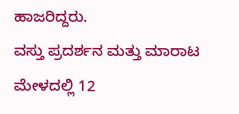ಹಾಜರಿದ್ದರು.
ವಸ್ತು ಪ್ರದರ್ಶನ ಮತ್ತು ಮಾರಾಟ ಮೇಳದಲ್ಲಿ 12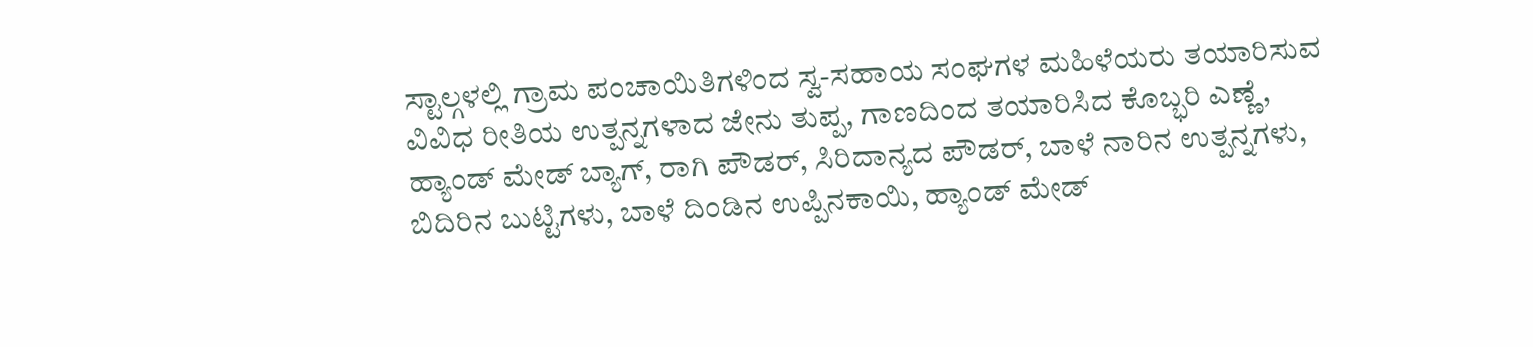ಸ್ಟಾಲ್ಗಳಲ್ಲಿ ಗ್ರಾಮ ಪಂಚಾಯಿತಿಗಳಿಂದ ಸ್ವ-ಸಹಾಯ ಸಂಘಗಳ ಮಹಿಳೆಯರು ತಯಾರಿಸುವ ವಿವಿಧ ರೀತಿಯ ಉತ್ಪನ್ನಗಳಾದ ಜೇನು ತುಪ್ಪ, ಗಾಣದಿಂದ ತಯಾರಿಸಿದ ಕೊಬ್ಭರಿ ಎಣ್ಣೆ, ಹ್ಯಾಂಡ್ ಮೇಡ್ ಬ್ಯಾಗ್, ರಾಗಿ ಪೌಡರ್, ಸಿರಿದಾನ್ಯದ ಪೌಡರ್, ಬಾಳೆ ನಾರಿನ ಉತ್ಪನ್ನಗಳು, ಬಿದಿರಿನ ಬುಟ್ಟಿಗಳು, ಬಾಳೆ ದಿಂಡಿನ ಉಪ್ಪಿನಕಾಯಿ, ಹ್ಯಾಂಡ್ ಮೇಡ್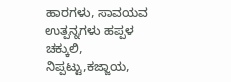ಹಾರಗಳು, ಸಾವಯವ ಉತ್ಪನ್ನಗಳು ಹಪ್ಪಳ ಚಕ್ಕುಲಿ, ನಿಪ್ಪಟ್ಟು,ಕಜ್ಜಾಯ,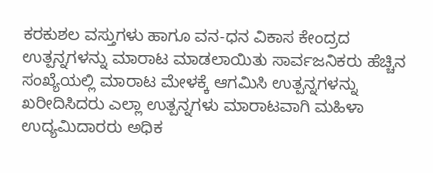ಕರಕುಶಲ ವಸ್ತುಗಳು ಹಾಗೂ ವನ-ಧನ ವಿಕಾಸ ಕೇಂದ್ರದ ಉತ್ಪನ್ನಗಳನ್ನು ಮಾರಾಟ ಮಾಡಲಾಯಿತು ಸಾರ್ವಜನಿಕರು ಹೆಚ್ಚಿನ ಸಂಖ್ಯೆಯಲ್ಲಿ ಮಾರಾಟ ಮೇಳಕ್ಕೆ ಆಗಮಿಸಿ ಉತ್ಪನ್ನಗಳನ್ನು ಖರೀದಿಸಿದರು ಎಲ್ಲಾ ಉತ್ಪನ್ನಗಳು ಮಾರಾಟವಾಗಿ ಮಹಿಳಾ ಉದ್ಯಮಿದಾರರು ಅಧಿಕ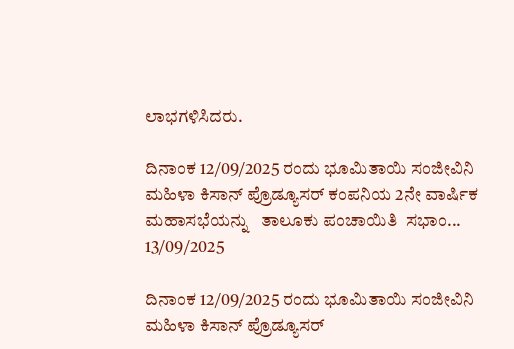ಲಾಭಗಳಿಸಿದರು.

ದಿನಾಂಕ 12/09/2025 ರಂದು ಭೂಮಿತಾಯಿ ಸಂಜೀವಿನಿ ಮಹಿಳಾ ಕಿಸಾನ್ ಪ್ರೊಡ್ಯೂಸರ್ ಕಂಪನಿಯ 2ನೇ ವಾರ್ಷಿಕ ಮಹಾಸಭೆಯನ್ನು   ತಾಲೂಕು ಪಂಚಾಯಿತಿ  ಸಭಾಂ...
13/09/2025

ದಿನಾಂಕ 12/09/2025 ರಂದು ಭೂಮಿತಾಯಿ ಸಂಜೀವಿನಿ ಮಹಿಳಾ ಕಿಸಾನ್ ಪ್ರೊಡ್ಯೂಸರ್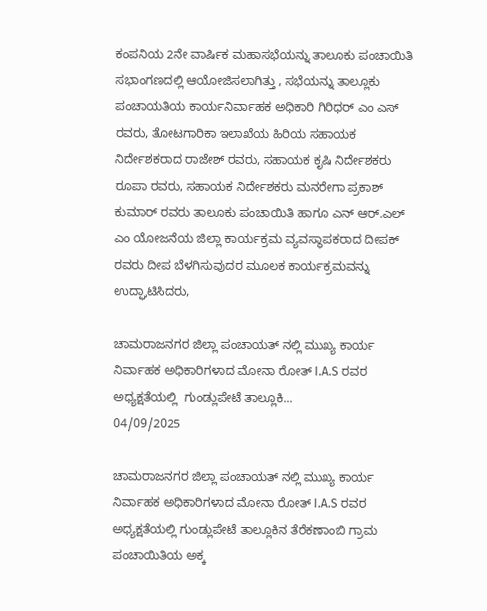ಕಂಪನಿಯ 2ನೇ ವಾರ್ಷಿಕ ಮಹಾಸಭೆಯನ್ನು ತಾಲೂಕು ಪಂಚಾಯಿತಿ ಸಭಾಂಗಣದಲ್ಲಿ ಆಯೋಜಿಸಲಾಗಿತ್ತು , ಸಭೆಯನ್ನು ತಾಲ್ಲೂಕು ಪಂಚಾಯತಿಯ ಕಾರ್ಯನಿರ್ವಾಹಕ ಅಧಿಕಾರಿ ಗಿರಿಧರ್ ಎಂ ಎಸ್ ರವರು, ತೋಟಗಾರಿಕಾ ಇಲಾಖೆಯ ಹಿರಿಯ ಸಹಾಯಕ ನಿರ್ದೇಶಕರಾದ ರಾಜೇಶ್ ರವರು, ಸಹಾಯಕ ಕೃಷಿ ನಿರ್ದೇಶಕರು ರೂಪಾ ರವರು, ಸಹಾಯಕ ನಿರ್ದೇಶಕರು ಮನರೇಗಾ ಪ್ರಕಾಶ್ ಕುಮಾರ್ ರವರು ತಾಲೂಕು ಪಂಚಾಯಿತಿ ಹಾಗೂ ಎನ್ ಆರ್.ಎಲ್ ಎಂ ಯೋಜನೆಯ ಜಿಲ್ಲಾ ಕಾರ್ಯಕ್ರಮ ವ್ಯವಸ್ಥಾಪಕರಾದ ದೀಪಕ್ ರವರು ದೀಪ ಬೆಳಗಿಸುವುದರ ಮೂಲಕ ಕಾರ್ಯಕ್ರಮವನ್ನು ಉದ್ಘಾಟಿಸಿದರು,

ಚಾಮರಾಜನಗರ ಜಿಲ್ಲಾ ಪಂಚಾಯತ್ ನಲ್ಲಿ ಮುಖ್ಯ ಕಾರ್ಯ ನಿರ್ವಾಹಕ ಅಧಿಕಾರಿಗಳಾದ ಮೋನಾ ರೋತ್ I.A.S ರವರ ಅಧ್ಯಕ್ಷತೆಯಲ್ಲಿ  ಗುಂಡ್ಲುಪೇಟೆ ತಾಲ್ಲೂಕಿ...
04/09/2025

ಚಾಮರಾಜನಗರ ಜಿಲ್ಲಾ ಪಂಚಾಯತ್ ನಲ್ಲಿ ಮುಖ್ಯ ಕಾರ್ಯ ನಿರ್ವಾಹಕ ಅಧಿಕಾರಿಗಳಾದ ಮೋನಾ ರೋತ್ I.A.S ರವರ ಅಧ್ಯಕ್ಷತೆಯಲ್ಲಿ ಗುಂಡ್ಲುಪೇಟೆ ತಾಲ್ಲೂಕಿನ ತೆರೆಕಣಾಂಬಿ ಗ್ರಾಮ ಪಂಚಾಯಿತಿಯ ಅಕ್ಕ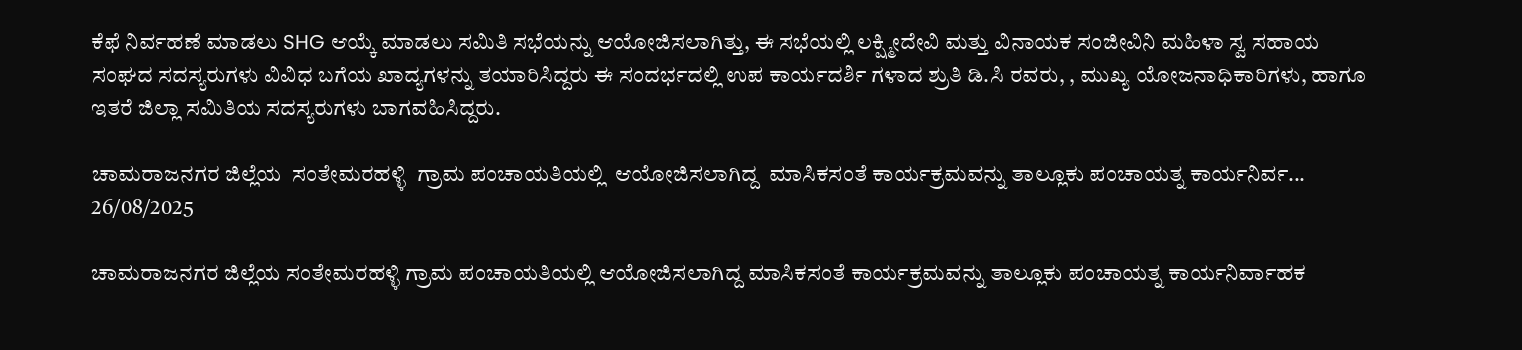ಕೆಫೆ ನಿರ್ವಹಣೆ ಮಾಡಲು SHG ಆಯ್ಕೆ ಮಾಡಲು ಸಮಿತಿ ಸಭೆಯನ್ನು ಆಯೋಜಿಸಲಾಗಿತ್ತು, ಈ ಸಭೆಯಲ್ಲಿ ಲಕ್ಷ್ಮೀದೇವಿ ಮತ್ತು ವಿನಾಯಕ ಸಂಜೀವಿನಿ ಮಹಿಳಾ ಸ್ವ ಸಹಾಯ ಸಂಘದ ಸದಸ್ಯರುಗಳು ವಿವಿಧ ಬಗೆಯ ಖಾದ್ಯಗಳನ್ನು ತಯಾರಿಸಿದ್ದರು ಈ ಸಂದರ್ಭದಲ್ಲಿ ಉಪ ಕಾರ್ಯದರ್ಶಿ ಗಳಾದ ಶ್ರುತಿ ಡಿ.ಸಿ ರವರು, , ಮುಖ್ಯ ಯೋಜನಾಧಿಕಾರಿಗಳು, ಹಾಗೂ ಇತರೆ ಜಿಲ್ಲಾ ಸಮಿತಿಯ ಸದಸ್ಯರುಗಳು ಬಾಗವಹಿಸಿದ್ದರು.

ಚಾಮರಾಜನಗರ ಜಿಲ್ಲೆಯ  ಸಂತೇಮರಹಳ್ಳಿ  ಗ್ರಾಮ ಪಂಚಾಯತಿಯಲ್ಲಿ  ಆಯೋಜಿಸಲಾಗಿದ್ದ  ಮಾಸಿಕಸಂತೆ ಕಾರ್ಯಕ್ರಮವನ್ನು ತಾಲ್ಲೂಕು ಪಂಚಾಯತ್ನ ಕಾರ್ಯನಿರ್ವ...
26/08/2025

ಚಾಮರಾಜನಗರ ಜಿಲ್ಲೆಯ ಸಂತೇಮರಹಳ್ಳಿ ಗ್ರಾಮ ಪಂಚಾಯತಿಯಲ್ಲಿ ಆಯೋಜಿಸಲಾಗಿದ್ದ ಮಾಸಿಕಸಂತೆ ಕಾರ್ಯಕ್ರಮವನ್ನು ತಾಲ್ಲೂಕು ಪಂಚಾಯತ್ನ ಕಾರ್ಯನಿರ್ವಾಹಕ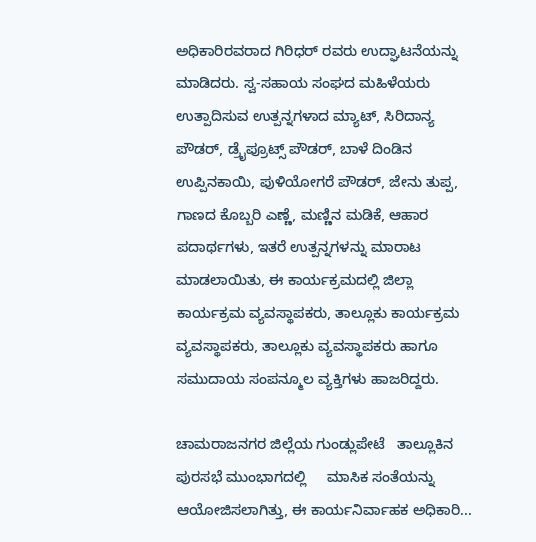ಅಧಿಕಾರಿರವರಾದ ಗಿರಿಧರ್ ರವರು ಉದ್ಘಾಟನೆಯನ್ನು ಮಾಡಿದರು. ಸ್ವ-ಸಹಾಯ ಸಂಘದ ಮಹಿಳೆಯರು ಉತ್ಪಾದಿಸುವ ಉತ್ಪನ್ನಗಳಾದ ಮ್ಯಾಟ್, ಸಿರಿದಾನ್ಯ ಪೌಡರ್, ಡ್ರೈಪ್ರೂಟ್ಸ್ ಪೌಡರ್, ಬಾಳೆ ದಿಂಡಿನ ಉಪ್ಪಿನಕಾಯಿ, ಪುಳಿಯೋಗರೆ ಪೌಡರ್, ಜೇನು ತುಪ್ಪ, ಗಾಣದ ಕೊಬ್ಬರಿ ಎಣ್ಣೆ, ಮಣ್ಣಿನ ಮಡಿಕೆ, ಆಹಾರ ಪದಾರ್ಥಗಳು, ಇತರೆ ಉತ್ಪನ್ನಗಳನ್ನು ಮಾರಾಟ ಮಾಡಲಾಯಿತು, ಈ ಕಾರ್ಯಕ್ರಮದಲ್ಲಿ ಜಿಲ್ಲಾ ಕಾರ್ಯಕ್ರಮ ವ್ಯವಸ್ಥಾಪಕರು, ತಾಲ್ಲೂಕು ಕಾರ್ಯಕ್ರಮ ವ್ಯವಸ್ಥಾಪಕರು, ತಾಲ್ಲೂಕು ವ್ಯವಸ್ಥಾಪಕರು ಹಾಗೂ ಸಮುದಾಯ ಸಂಪನ್ಮೂಲ ವ್ಯಕ್ತಿಗಳು ಹಾಜರಿದ್ದರು.

ಚಾಮರಾಜನಗರ ಜಿಲ್ಲೆಯ ಗುಂಡ್ಲುಪೇಟೆ   ತಾಲ್ಲೂಕಿನ ಪುರಸಭೆ ಮುಂಭಾಗದಲ್ಲಿ     ಮಾಸಿಕ ಸಂತೆಯನ್ನು ಆಯೋಜಿಸಲಾಗಿತ್ತು, ಈ ಕಾರ್ಯನಿರ್ವಾಹಕ ಅಧಿಕಾರಿ...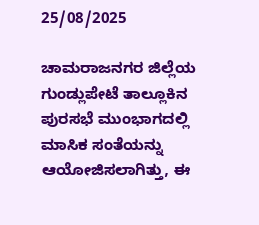25/08/2025

ಚಾಮರಾಜನಗರ ಜಿಲ್ಲೆಯ ಗುಂಡ್ಲುಪೇಟೆ ತಾಲ್ಲೂಕಿನ ಪುರಸಭೆ ಮುಂಭಾಗದಲ್ಲಿ ಮಾಸಿಕ ಸಂತೆಯನ್ನು ಆಯೋಜಿಸಲಾಗಿತ್ತು, ಈ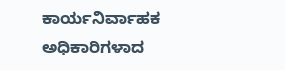ಕಾರ್ಯನಿರ್ವಾಹಕ ಅಧಿಕಾರಿಗಳಾದ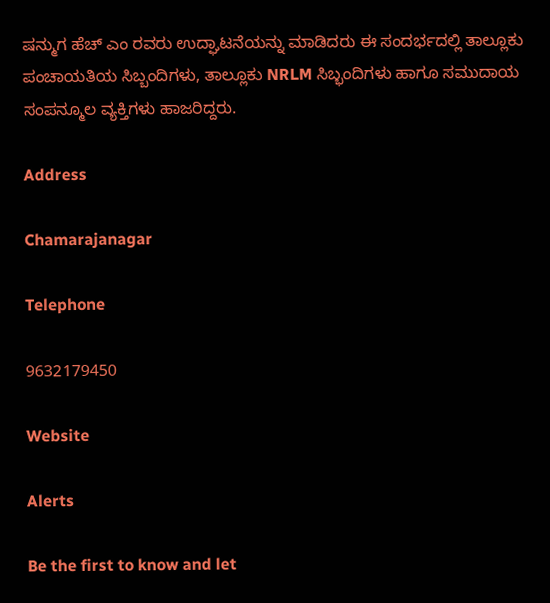ಷನ್ಮುಗ ಹೆಚ್ ಎಂ ರವರು ಉದ್ಘಾಟನೆಯನ್ನು ಮಾಡಿದರು ಈ ಸಂದರ್ಭದಲ್ಲಿ ತಾಲ್ಲೂಕು ಪಂಚಾಯತಿಯ ಸಿಬ್ಬಂದಿಗಳು, ತಾಲ್ಲೂಕು NRLM ಸಿಬ್ಭಂದಿಗಳು ಹಾಗೂ ಸಮುದಾಯ ಸಂಪನ್ಮೂಲ ವ್ಯಕ್ತಿಗಳು ಹಾಜರಿದ್ದರು.

Address

Chamarajanagar

Telephone

9632179450

Website

Alerts

Be the first to know and let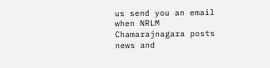us send you an email when NRLM Chamarajnagara posts news and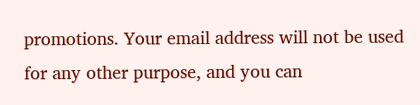promotions. Your email address will not be used for any other purpose, and you can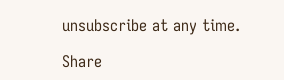unsubscribe at any time.

Share